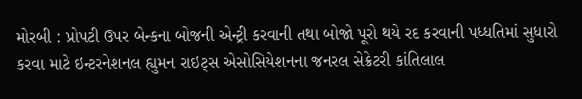મોરબી : પ્રોપટી ઉપર બેન્કના બોજની એન્ટ્રી કરવાની તથા બોજો પૂરો થયે રદ કરવાની પધ્ધતિમાં સુધારો કરવા માટે ઇન્ટરનેશનલ હ્યુમન રાઇટ્સ એસોસિયેશનના જનરલ સેક્રેટરી કાંતિલાલ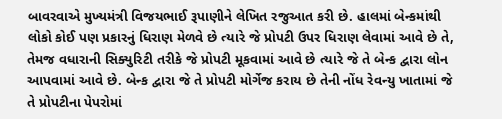બાવરવાએ મુખ્યમંત્રી વિજયભાઈ રૂપાણીને લેખિત રજુઆત કરી છે. હાલમાં બેન્કમાંથી લોકો કોઈ પણ પ્રકારનું ધિરાણ મેળવે છે ત્યારે જે પ્રોપટી ઉપર ધિરાણ લેવામાં આવે છે તે, તેમજ વધારાની સિક્યુરિટી તરીકે જે પ્રોપટી મૂકવામાં આવે છે ત્યારે જે તે બેન્ક દ્વારા લોન આપવામાં આવે છે. બેન્ક દ્વારા જે તે પ્રોપટી મોર્ગેજ કરાય છે તેની નોંધ રેવન્યુ ખાતામાં જે તે પ્રોપટીના પેપરોમાં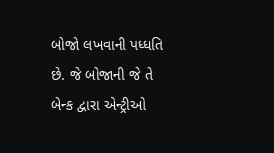બોજો લખવાની પધ્ધતિ છે. જે બોજાની જે તે બેન્ક દ્વારા એન્ટ્રીઓ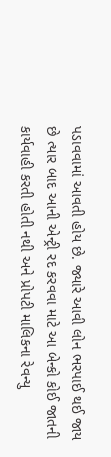પડાવવામાં આવતી હોય છે. જ્યારે આવી લોન ભરપાઈ થઈ જાય છે ત્યાર બાદ આની એન્ટ્રી રદ કરવવા માટે આ બેન્કો કોઈ જાતની કાર્યવાહી કરતી હોતી નથી અને પ્રોપટી માલિકના રેવન્યુ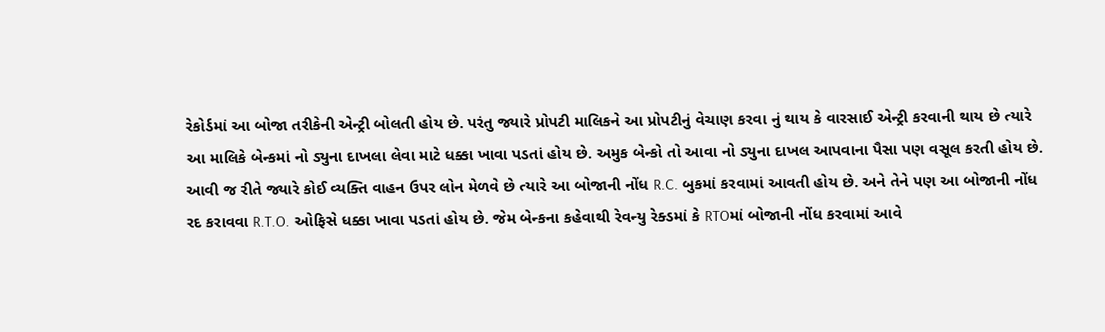રેકોર્ડમાં આ બોજા તરીકેની એન્ટ્રી બોલતી હોય છે. પરંતુ જ્યારે પ્રોપટી માલિકને આ પ્રોપટીનું વેચાણ કરવા નું થાય કે વારસાઈ એન્ટ્રી કરવાની થાય છે ત્યારે આ માલિકે બેન્કમાં નો ડ્યુના દાખલા લેવા માટે ધક્કા ખાવા પડતાં હોય છે. અમુક બેન્કો તો આવા નો ડ્યુના દાખલ આપવાના પૈસા પણ વસૂલ કરતી હોય છે. આવી જ રીતે જ્યારે કોઈ વ્યક્તિ વાહન ઉપર લોન મેળવે છે ત્યારે આ બોજાની નોંધ R.C. બુકમાં કરવામાં આવતી હોય છે. અને તેને પણ આ બોજાની નોંધ રદ કરાવવા R.T.O. ઓફિસે ધક્કા ખાવા પડતાં હોય છે. જેમ બેન્કના કહેવાથી રેવન્યુ રેક્ડમાં કે RTOમાં બોજાની નોંધ કરવામાં આવે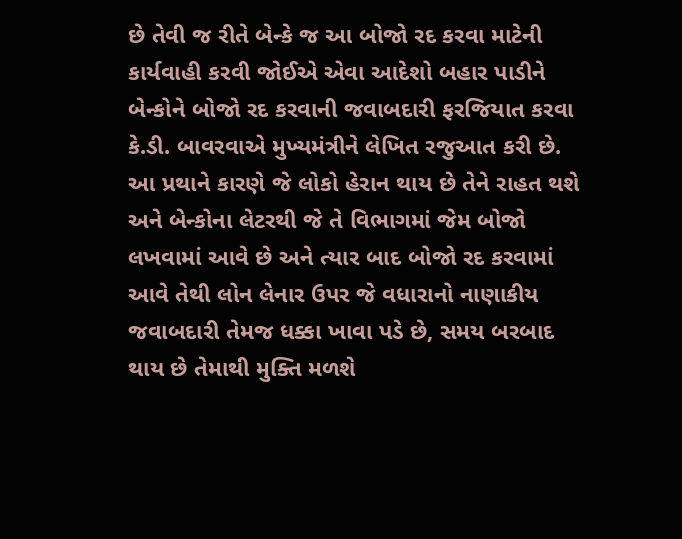છે તેવી જ રીતે બેન્કે જ આ બોજો રદ કરવા માટેની કાર્યવાહી કરવી જોઈએ એવા આદેશો બહાર પાડીને બેન્કોને બોજો રદ કરવાની જવાબદારી ફરજિયાત કરવા કે.ડી. બાવરવાએ મુખ્યમંત્રીને લેખિત રજુઆત કરી છે. આ પ્રથાને કારણે જે લોકો હેરાન થાય છે તેને રાહત થશે અને બેન્કોના લેટરથી જે તે વિભાગમાં જેમ બોજો લખવામાં આવે છે અને ત્યાર બાદ બોજો રદ કરવામાં આવે તેથી લોન લેનાર ઉપર જે વધારાનો નાણાકીય જવાબદારી તેમજ ધક્કા ખાવા પડે છે, સમય બરબાદ થાય છે તેમાથી મુક્તિ મળશે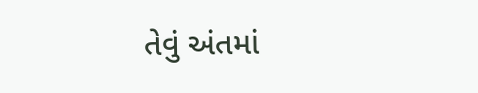તેવું અંતમાં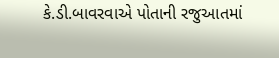કે.ડી.બાવરવાએ પોતાની રજુઆતમાં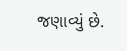જણાવ્યું છે.